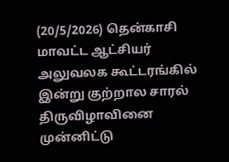(20/5/2026) தென்காசி மாவட்ட ஆட்சியர் அலுவலக கூட்டரங்கில் இன்று குற்றால சாரல் திருவிழாவினை முன்னிட்டு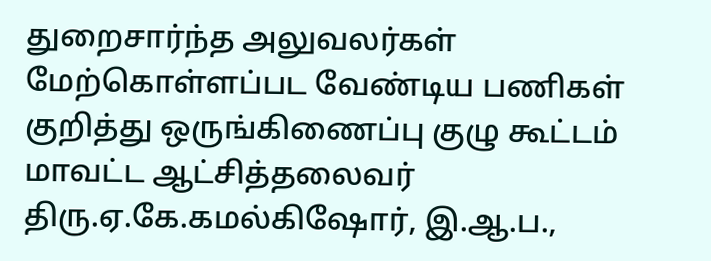துறைசார்ந்த அலுவலர்கள் மேற்கொள்ளப்பட வேண்டிய பணிகள் குறித்து ஒருங்கிணைப்பு குழு கூட்டம் மாவட்ட ஆட்சித்தலைவர் திரு.ஏ.கே.கமல்கிஷோர், இ.ஆ.ப.,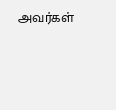அவர்கள்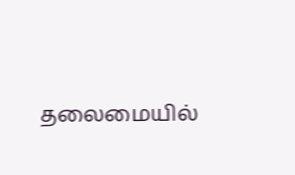தலைமையில்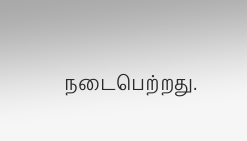நடைபெற்றது.